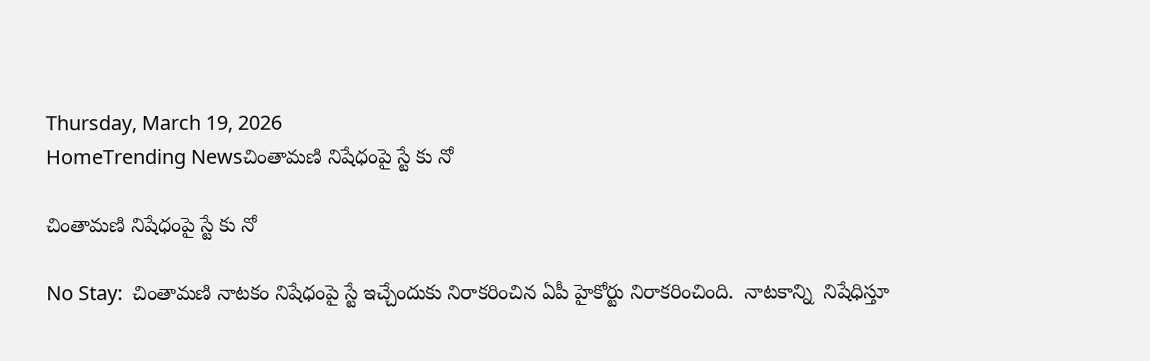Thursday, March 19, 2026
HomeTrending Newsచింతామణి నిషేధంపై స్టే కు నో

చింతామణి నిషేధంపై స్టే కు నో

No Stay:  చింతామణి నాటకం నిషేధంపై స్టే ఇచ్చేందుకు నిరాకరించిన ఏపీ హైకోర్టు నిరాకరించింది.  నాటకాన్ని  నిషేధిస్తూ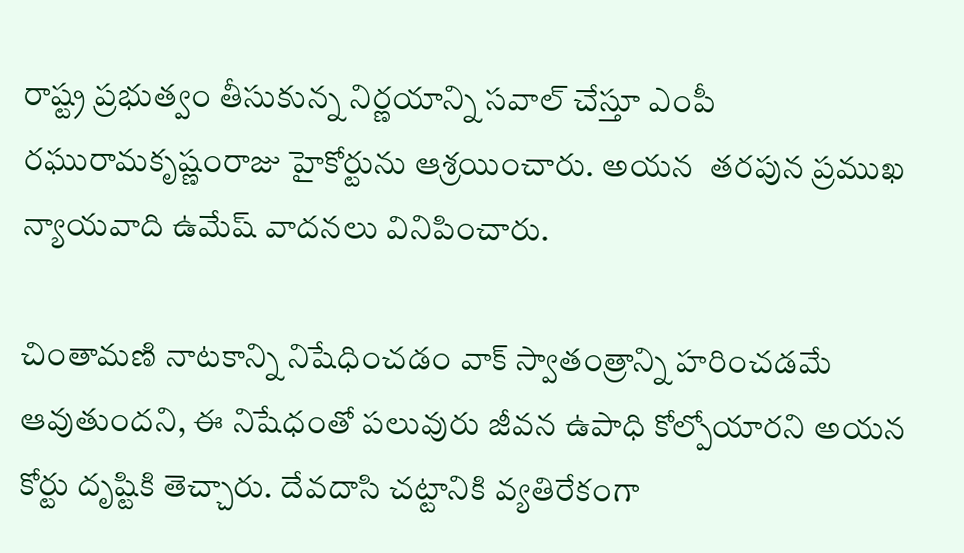రాష్ట్ర ప్రభుత్వం తీసుకున్న నిర్ణయాన్ని సవాల్ చేస్తూ ఎంపీ  రఘురామకృష్ణంరాజు హైకోర్టును ఆశ్రయించారు. అయన  తరపున ప్రముఖ న్యాయవాది ఉమేష్ వాదనలు వినిపించారు.

చింతామణి నాటకాన్ని నిషేధించడం వాక్ స్వాతంత్రాన్ని హరించడమే ఆవుతుందని, ఈ నిషేధంతో పలువురు జీవన ఉపాధి కోల్పోయారని అయన కోర్టు దృష్టికి తెచ్చారు. దేవదాసి చట్టానికి వ్యతిరేకంగా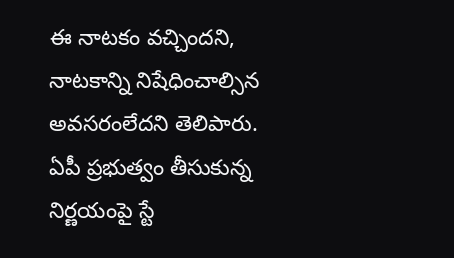ఈ నాటకం వచ్చిందని,  నాటకాన్ని నిషేధించాల్సిన అవసరంలేదని తెలిపారు.  ఏపీ ప్రభుత్వం తీసుకున్న నిర్ణయంపై స్టే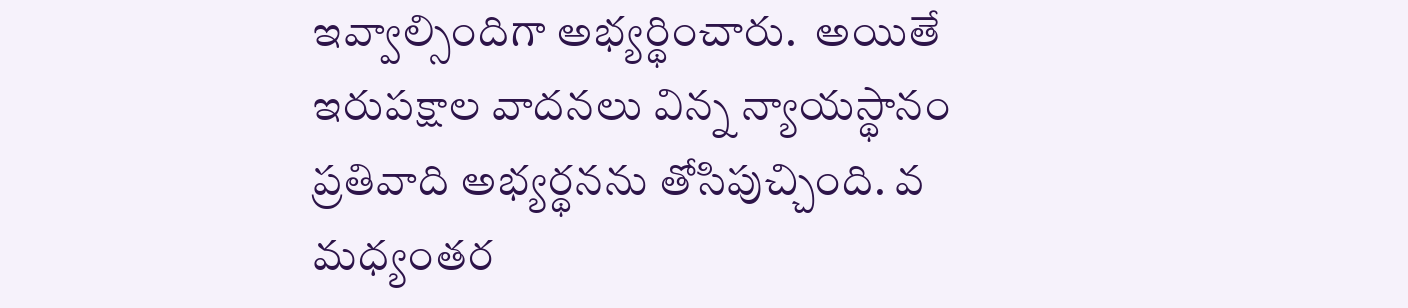ఇవ్వాల్సిందిగా అభ్యర్థించారు.  అయితే ఇరుపక్షాల వాదనలు విన్న న్యాయస్థానం  ప్రతివాది అభ్యర్థనను తోసిపుచ్చింది. వ మధ్యంతర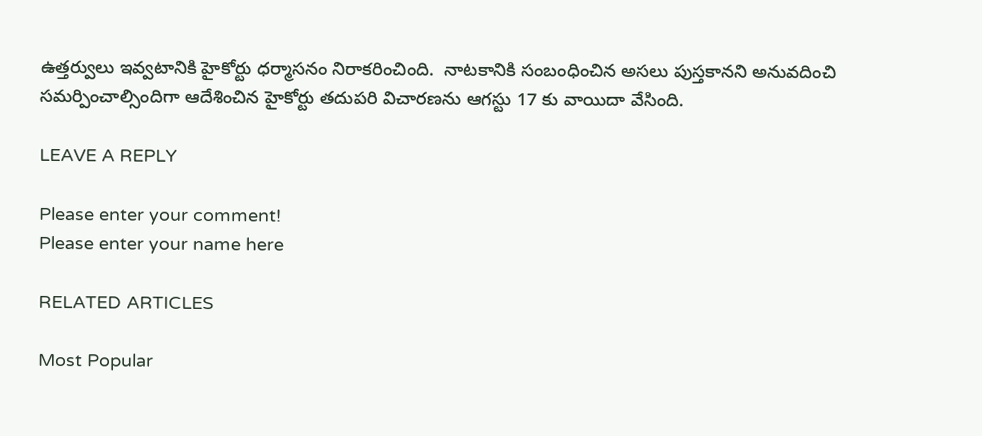ఉత్తర్వులు ఇవ్వటానికి హైకోర్టు ధర్మాసనం నిరాకరించింది.  నాటకానికి సంబంధించిన అసలు పుస్తకానని అనువదించి సమర్పించాల్సిందిగా ఆదేశించిన హైకోర్టు తదుపరి విచారణను ఆగస్టు 17 కు వాయిదా వేసింది.

LEAVE A REPLY

Please enter your comment!
Please enter your name here

RELATED ARTICLES

Most Popular